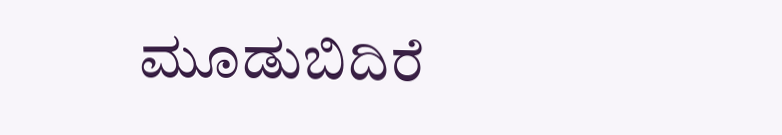ಮೂಡುಬಿದಿರೆ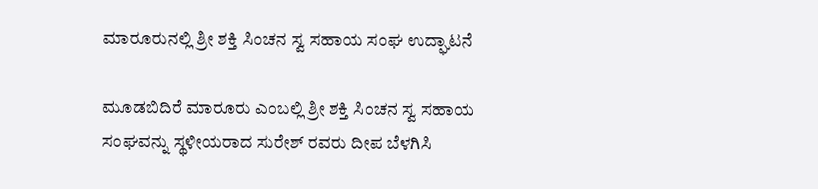ಮಾರೂರುನಲ್ಲಿ ಶ್ರೀ ಶಕ್ತಿ ಸಿಂಚನ ಸ್ವ ಸಹಾಯ ಸಂಘ ಉದ್ಘಾಟನೆ

ಮೂಡಬಿದಿರೆ ಮಾರೂರು ಎಂಬಲ್ಲಿ ಶ್ರೀ ಶಕ್ತಿ ಸಿಂಚನ ಸ್ವ ಸಹಾಯ ಸಂಘವನ್ನು ಸ್ಥಳೀಯರಾದ ಸುರೇಶ್ ರವರು ದೀಪ ಬೆಳಗಿಸಿ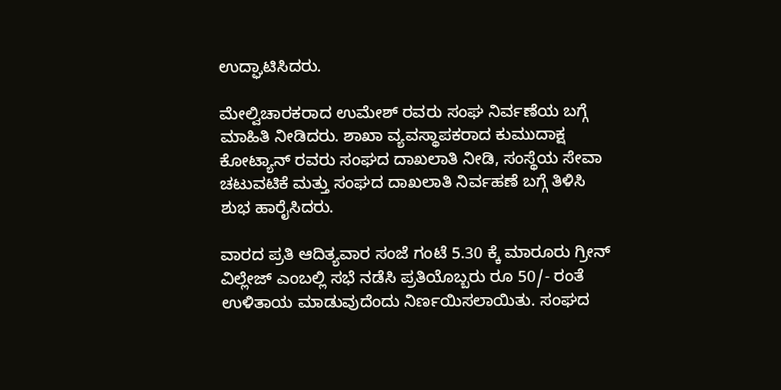ಉದ್ಘಾಟಿಸಿದರು.

ಮೇಲ್ವಿಚಾರಕರಾದ ಉಮೇಶ್ ರವರು ಸಂಘ ನಿರ್ವಣೆಯ ಬಗ್ಗೆ ಮಾಹಿತಿ ನೀಡಿದರು. ಶಾಖಾ ವ್ಯವಸ್ಥಾಪಕರಾದ ಕುಮುದಾಕ್ಷ ಕೋಟ್ಯಾನ್ ರವರು ಸಂಘದ ದಾಖಲಾತಿ ನೀಡಿ, ಸಂಸ್ಥೆಯ ಸೇವಾ ಚಟುವಟಿಕೆ ಮತ್ತು ಸಂಘದ ದಾಖಲಾತಿ ನಿರ್ವಹಣೆ ಬಗ್ಗೆ ತಿಳಿಸಿ ಶುಭ ಹಾರೈಸಿದರು.

ವಾರದ ಪ್ರತಿ ಆದಿತ್ಯವಾರ ಸಂಜೆ ಗಂಟೆ 5.30 ಕ್ಕೆ ಮಾರೂರು ಗ್ರೀನ್ ವಿಲ್ಲೇಜ್ ಎಂಬಲ್ಲಿ ಸಭೆ ನಡೆಸಿ ಪ್ರತಿಯೊಬ್ಬರು ರೂ 50/- ರಂತೆ ಉಳಿತಾಯ ಮಾಡುವುದೆಂದು ನಿರ್ಣಯಿಸಲಾಯಿತು. ಸಂಘದ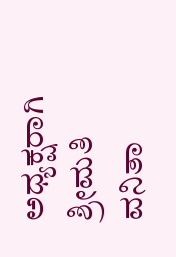ಅಧ್ಯಕ್ಷರಾಗಿ ಶ್ರೀಮತಿ ವನಿತಾ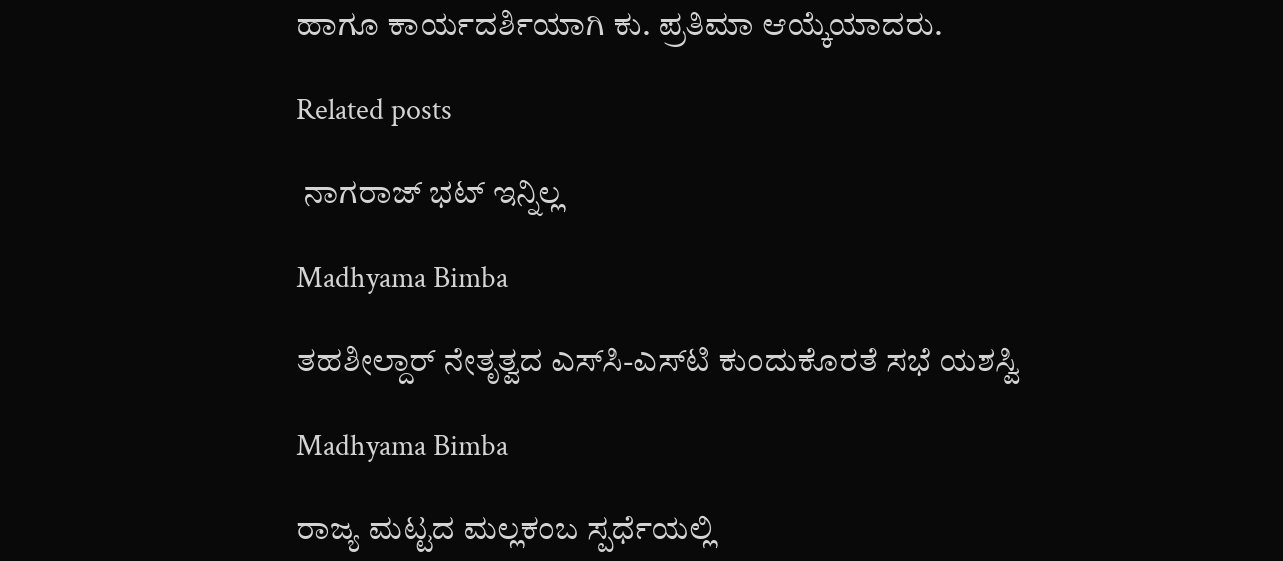ಹಾಗೂ ಕಾರ್ಯದರ್ಶಿಯಾಗಿ ಕು. ಪ್ರತಿಮಾ ಆಯ್ಕೆಯಾದರು.

Related posts

 ನಾಗರಾಜ್ ಭಟ್ ಇನ್ನಿಲ್ಲ

Madhyama Bimba

ತಹಶೀಲ್ದಾರ್ ನೇತೃತ್ವದ ಎಸ್‌ಸಿ-ಎಸ್‌ಟಿ ಕುಂದುಕೊರತೆ ಸಭೆ ಯಶಸ್ವಿ

Madhyama Bimba

ರಾಜ್ಯ ಮಟ್ಟದ ಮಲ್ಲಕಂಬ ಸ್ಪರ್ಧೆಯಲ್ಲಿ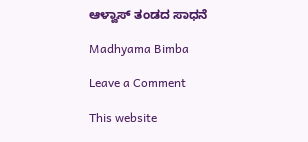ಆಳ್ವಾಸ್ ತಂಡದ ಸಾಧನೆ

Madhyama Bimba

Leave a Comment

This website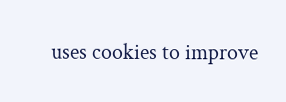uses cookies to improve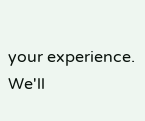your experience. We'll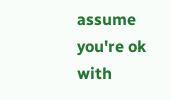assume you're ok with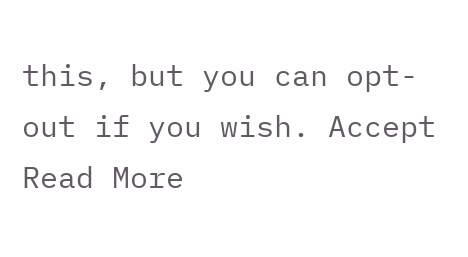this, but you can opt-out if you wish. Accept Read More